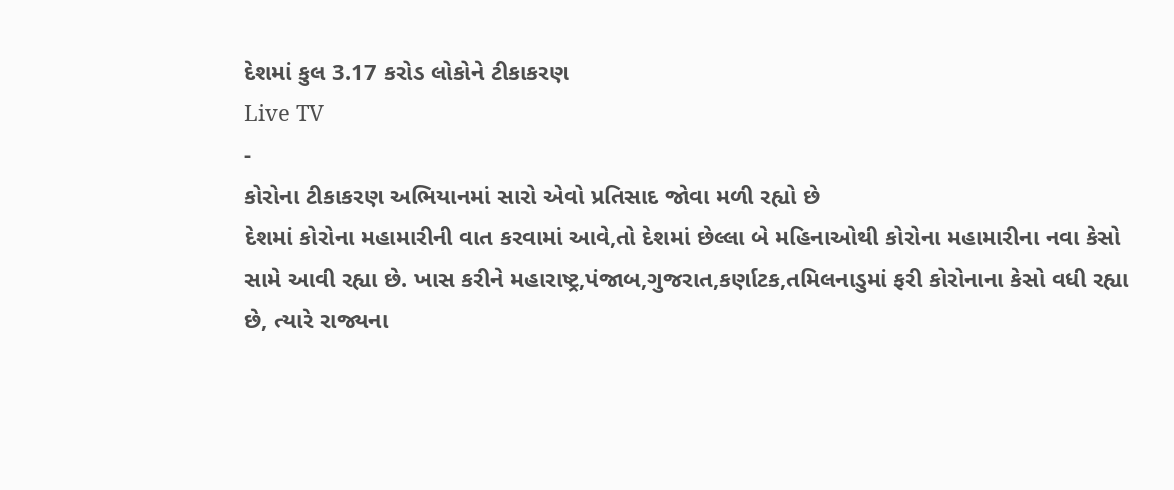દેશમાં કુલ 3.17 કરોડ લોકોને ટીકાકરણ
Live TV
-
કોરોના ટીકાકરણ અભિયાનમાં સારો એવો પ્રતિસાદ જોવા મળી રહ્યો છે
દેશમાં કોરોના મહામારીની વાત કરવામાં આવે,તો દેશમાં છેલ્લા બે મહિનાઓથી કોરોના મહામારીના નવા કેસો સામે આવી રહ્યા છે. ખાસ કરીને મહારાષ્ટ્ર,પંજાબ,ગુજરાત,કર્ણાટક,તમિલનાડુમાં ફરી કોરોનાના કેસો વધી રહ્યા છે, ત્યારે રાજ્યના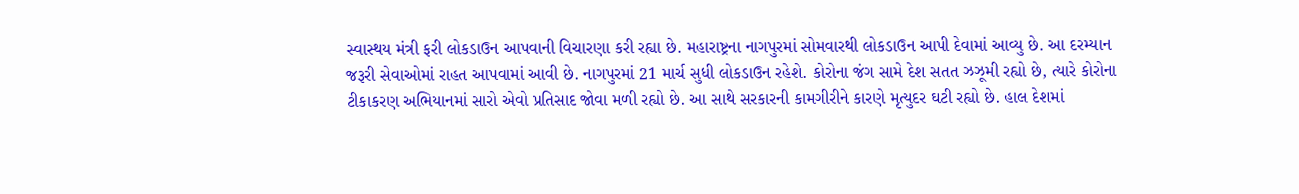સ્વાસ્થય મંત્રી ફરી લોકડાઉન આપવાની વિચારણા કરી રહ્યા છે. મહારાષ્ટ્રના નાગપુરમાં સોમવારથી લોકડાઉન આપી દેવામાં આવ્યુ છે. આ દરમ્યાન જરૂરી સેવાઓમાં રાહત આપવામાં આવી છે. નાગપુરમાં 21 માર્ચ સુધી લોકડાઉન રહેશે. કોરોના જંગ સામે દેશ સતત ઝઝૂમી રહ્યો છે, ત્યારે કોરોના ટીકાકરણ અભિયાનમાં સારો એવો પ્રતિસાદ જોવા મળી રહ્યો છે. આ સાથે સરકારની કામગીરીને કારણે મૃત્યુદર ઘટી રહ્યો છે. હાલ દેશમાં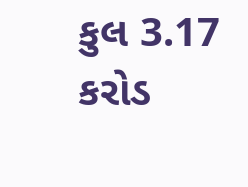કુલ 3.17 કરોડ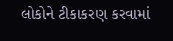લોકોને ટીકાકરણ કરવામાં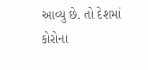આવ્યુ છે. તો દેશમાં કોરોના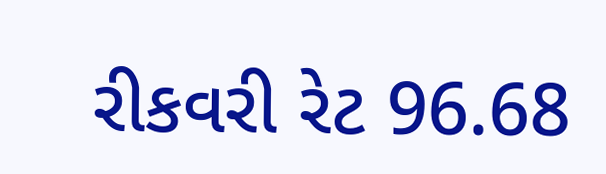રીકવરી રેટ 96.68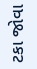ટકા જોવા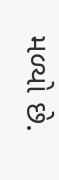મળ્યો છે.